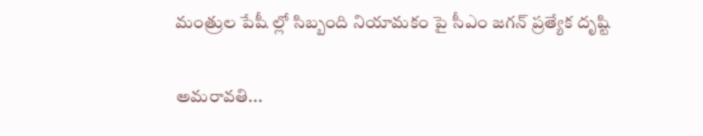మంత్రుల పేషీ ల్లో సిబ్బంది నియామకం పై సీఎం జగన్ ప్రత్యేక దృష్టి

అమరావతి...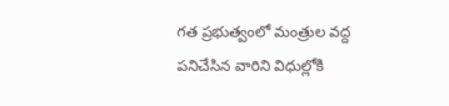గత ప్రభుత్వంలో మంత్రుల వద్ద పనిచేసిన వారిని విధుల్లోకి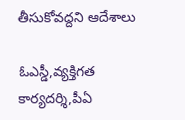తీసుకోవద్దని ఆదేశాలు

ఓఎస్డీ,వ్యక్తిగత కార్యదర్శి,పీఏ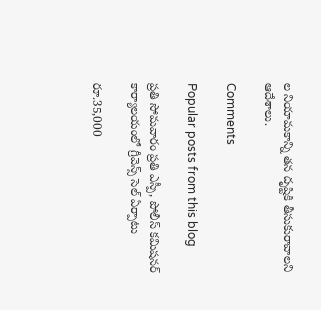ల నియామకాన్ని తన దృష్టికి తీసుకురావాలని ఆదేశాలు.

Comments

Popular posts from this blog

ప్రతి సోమవారం ప్రతి ఎస్పీ, పోలీస్ కమిషనర్ కార్యాలయంలో గ్రీవెన్స్ సెల్ ఏర్పాటు

రూ.35,000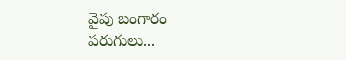వైపు బంగారం పరుగులు...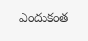ఎందుకంత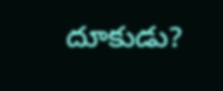దూకుడు?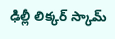ఢిల్లీ లిక్కర్ స్కామ్‌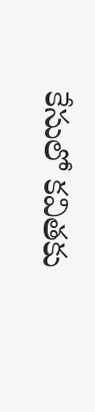కేసులో కవితకు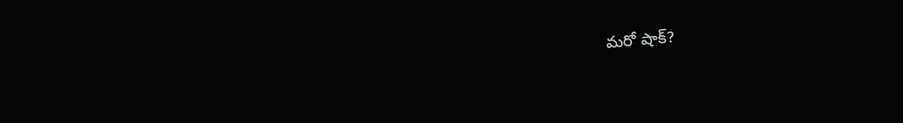మరో షాక్?